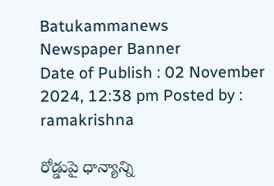Batukammanews
Newspaper Banner
Date of Publish : 02 November 2024, 12:38 pm Posted by : ramakrishna

రోడ్డుపై ధాన్యాన్ని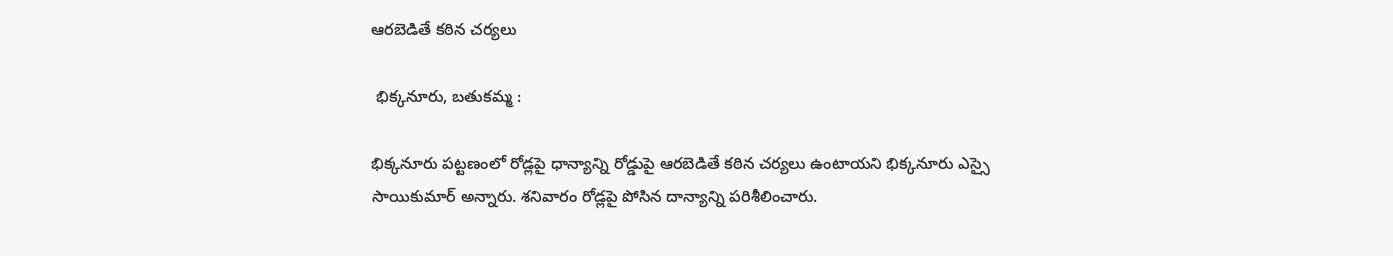ఆరబెడితే కఠిన చర్యలు

 భిక్కనూరు, బతుకమ్మ :

భిక్కనూరు పట్టణంలో రోడ్లపై ధాన్యాన్ని రోడ్డుపై ఆరబెడితే కఠిన చర్యలు ఉంటాయని భిక్కనూరు ఎస్సై సాయికుమార్ అన్నారు. శనివారం రోడ్లపై పోసిన దాన్యాన్ని పరిశీలించారు.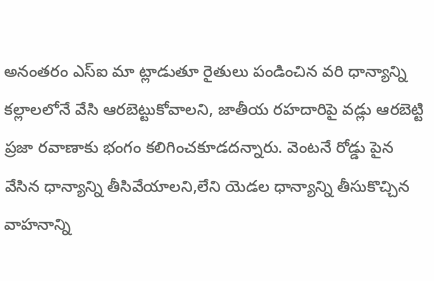అనంతరం ఎస్ఐ మా ట్లాడుతూ రైతులు పండించిన వరి ధాన్యాన్ని కల్లాలలోనే వేసి ఆరబెట్టుకోవాలని, జాతీయ రహదారిపై వడ్లు ఆరబెట్టి ప్రజా రవాణాకు భంగం కలిగించకూడదన్నారు. వెంటనే రోడ్డు పైన వేసిన ధాన్యాన్ని తీసివేయాలని,లేని యెడల ధాన్యాన్ని తీసుకొచ్చిన వాహనాన్ని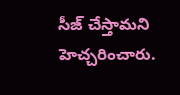సీజ్ చేస్తామని హెచ్చరించారు.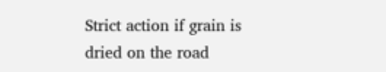Strict action if grain is dried on the road